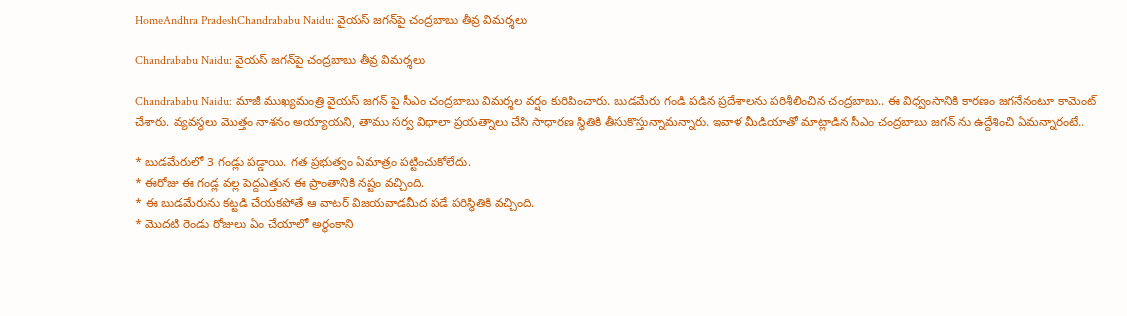HomeAndhra PradeshChandrababu Naidu: వైయస్ జగన్‌పై చంద్రబాబు తీవ్ర విమర్శలు

Chandrababu Naidu: వైయస్ జగన్‌పై చంద్రబాబు తీవ్ర విమర్శలు

Chandrababu Naidu: మాజీ ముఖ్యమంత్రి వైయస్ జగన్ పై సీఎం చంద్రబాబు విమర్శల వర్షం కురిపించారు. బుడమేరు గండి పడిన ప్రదేశాలను పరిశీలించిన చంద్రబాబు.. ఈ విధ్వంసానికి కారణం జగనేనంటూ కామెంట్ చేశారు. వ్యవస్థలు మొత్తం నాశనం అయ్యాయని, తాము సర్వ విధాలా ప్రయత్నాలు చేసి సాధారణ స్థితికి తీసుకొస్తున్నామన్నారు. ఇవాళ మీడియాతో మాట్లాడిన సీఎం చంద్రబాబు జగన్ ను ఉద్దేశించి ఏమన్నారంటే..

* బుడమేరులో 3 గండ్లు పడ్డాయి. గత ప్రభుత్వం ఏమాత్రం పట్టించుకోలేదు.
* ఈరోజు ఈ గండ్ల వల్ల పెద్దఎత్తున ఈ ప్రాంతానికి నష్టం వచ్చింది.
* ఈ బుడమేరును కట్టడి చేయకపోతే ఆ వాటర్ విజయవాడమీద పడే పరిస్థితికి వచ్చింది.
* మొదటి రెండు రోజులు ఏం చేయాలో అర్థంకాని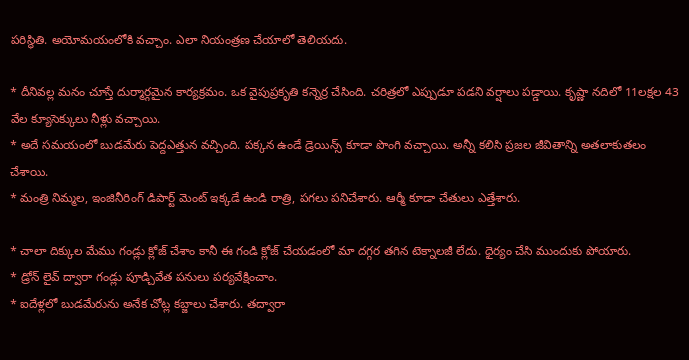పరిస్థితి. అయోమయంలోకి వచ్చాం. ఎలా నియంత్రణ చేయాలో తెలియదు.

* దీనివల్ల మనం చూస్తే దుర్మార్గమైన కార్యక్రమం. ఒక వైపుప్రకృతి కన్నెర్ర చేసింది. చరిత్రలో ఎప్పుడూ పడని వర్షాలు పడ్డాయి. కృష్ణా నదిలో 11లక్షల 43 వేల క్యూసెక్కులు నీళ్లు వచ్చాయి.
* అదే సమయంలో బుడమేరు పెద్దఎత్తున వచ్చింది. పక్కన ఉండే డ్రెయిన్స్ కూడా పొంగి వచ్చాయి. అన్నీ కలిసి ప్రజల జీవితాన్ని అతలాకుతలం చేశాయి.
* మంత్రి నిమ్మల, ఇంజినీరింగ్ డిపార్ట్ మెంట్ ఇక్కడే ఉండి రాత్రి, పగలు పనిచేశారు. ఆర్మీ కూడా చేతులు ఎత్తేశారు.

* చాలా దిక్కుల మేము గండ్లు క్లోజ్ చేశాం కానీ ఈ గండి క్లోజ్ చేయడంలో మా దగ్గర తగిన టెక్నాలజీ లేదు. ధైర్యం చేసి ముందుకు పోయారు.
* డ్రోన్ లైవ్ ద్వారా గండ్లు పూడ్చివేత పనులు పర్యవేక్షించాం.
* ఐదేళ్లలో బుడమేరును అనేక చోట్ల కబ్జాలు చేశారు. తద్వారా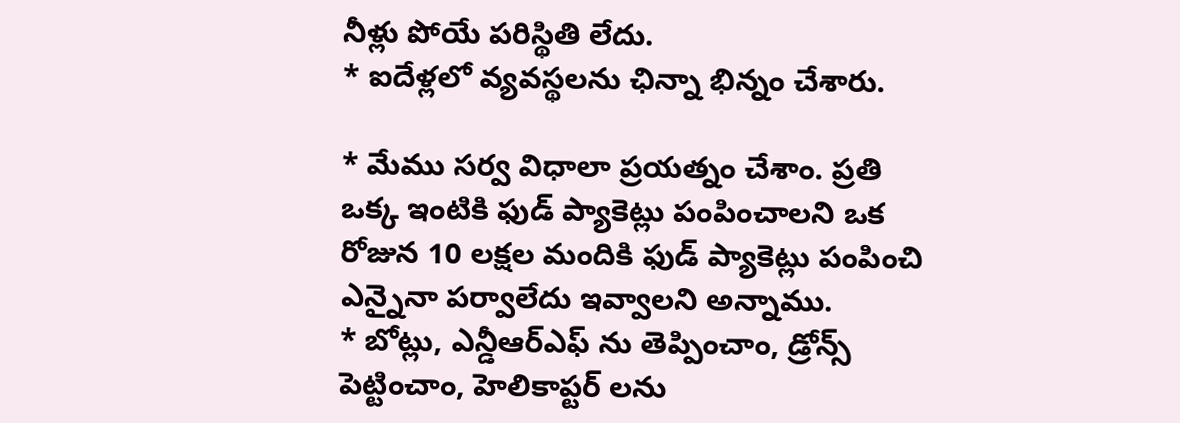నీళ్లు పోయే పరిస్థితి లేదు.
* ఐదేళ్లలో వ్యవస్థలను ఛిన్నా భిన్నం చేశారు.

* మేము సర్వ విధాలా ప్రయత్నం చేశాం. ప్రతి ఒక్క ఇంటికి ఫుడ్ ప్యాకెట్లు పంపించాలని ఒక రోజున 10 లక్షల మందికి ఫుడ్ ప్యాకెట్లు పంపించి ఎన్నైనా పర్వాలేదు ఇవ్వాలని అన్నాము.
* బోట్లు, ఎన్డీఆర్ఎఫ్ ను తెప్పించాం, డ్రోన్స్ పెట్టించాం, హెలికాప్టర్ లను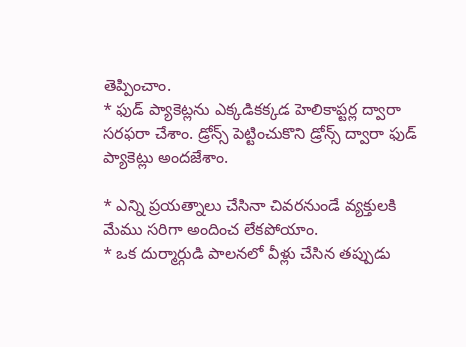తెప్పించాం.
* ఫుడ్ ప్యాకెట్లను ఎక్కడికక్కడ హెలికాప్టర్ల ద్వారా సరఫరా చేశాం. డ్రోన్స్ పెట్టించుకొని డ్రోన్స్ ద్వారా ఫుడ్ ప్యాకెట్లు అందజేశాం.

* ఎన్ని ప్రయత్నాలు చేసినా చివరనుండే వ్యక్తులకి మేము సరిగా అందించ లేకపోయాం.
* ఒక దుర్మార్గుడి పాలనలో వీళ్లు చేసిన తప్పుడు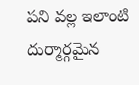పని వల్ల ఇలాంటి దుర్మార్గమైన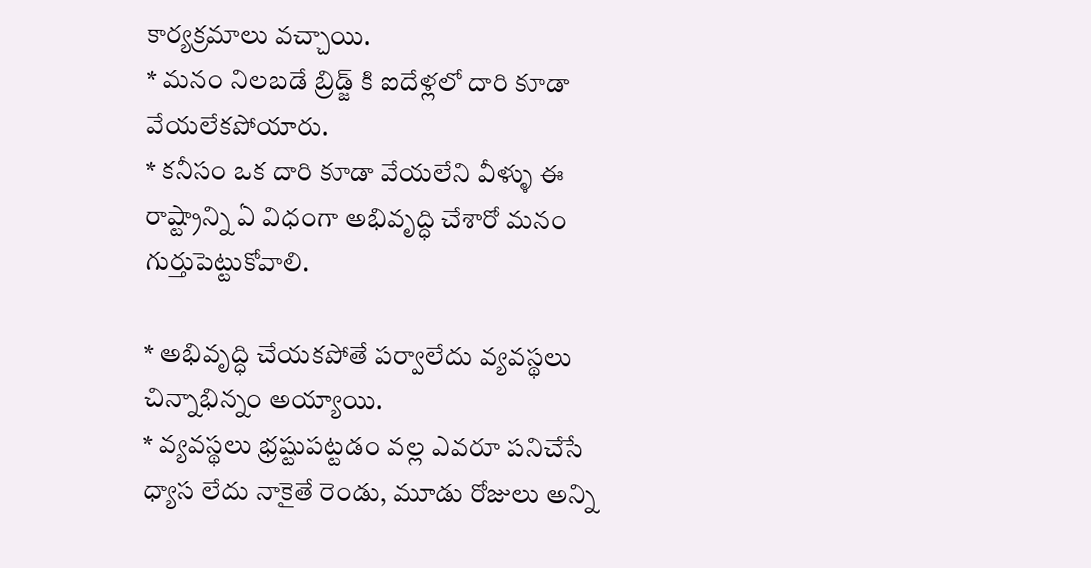కార్యక్రమాలు వచ్చాయి.
* మనం నిలబడే బ్రిడ్జ్ కి ఐదేళ్లలో దారి కూడా వేయలేకపోయారు.
* కనీసం ఒక దారి కూడా వేయలేని వీళ్ళు ఈ రాష్ట్రాన్ని ఏ విధంగా అభివృద్ధి చేశారో మనం గుర్తుపెట్టుకోవాలి.

* అభివృద్ధి చేయకపోతే పర్వాలేదు వ్యవస్థలు చిన్నాభిన్నం అయ్యాయి.
* వ్యవస్థలు భ్రష్టుపట్టడం వల్ల ఎవరూ పనిచేసే ధ్యాస లేదు నాకైతే రెండు, మూడు రోజులు అన్ని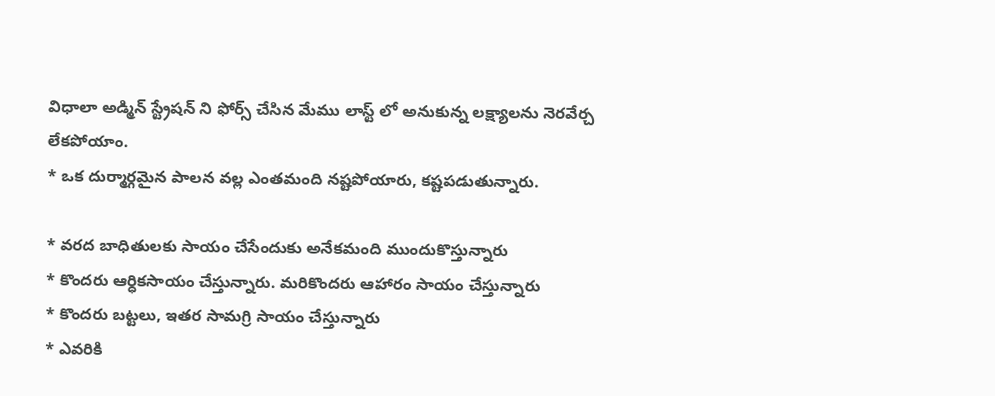విధాలా అడ్మిన్ స్ట్రేషన్ ని ఫోర్స్ చేసిన మేము లాస్ట్ లో అనుకున్న లక్ష్యాలను నెరవేర్చ లేకపోయాం.
* ఒక దుర్మార్గమైన పాలన వల్ల ఎంతమంది నష్టపోయారు, కష్టపడుతున్నారు.

* వరద బాధితులకు సాయం చేసేందుకు అనేకమంది ముందుకొస్తున్నారు
* కొందరు ఆర్ధికసాయం చేస్తున్నారు. మరికొందరు ఆహారం సాయం చేస్తున్నారు
* కొందరు బట్టలు, ఇతర సామగ్రి సాయం చేస్తున్నారు
* ఎవరికి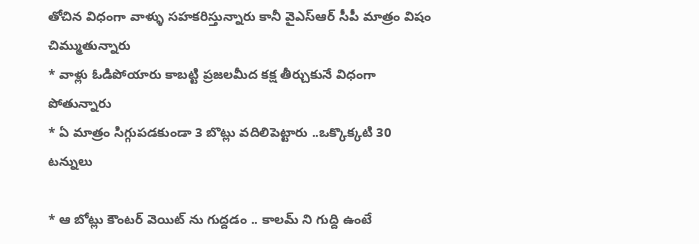తోచిన విధంగా వాళ్ళు సహకరిస్తున్నారు కానీ వైఎస్ఆర్ సీపీ మాత్రం విషం చిమ్ముతున్నారు
* వాళ్లు ఓడిపోయారు కాబట్టి ప్రజలమీద కక్ష తీర్చుకునే విధంగా పోతున్నారు
* ఏ మాత్రం సిగ్గుపడకుండా 3 బొట్లు వదిలిపెట్టారు ..ఒక్కొక్కటి 30 టన్నులు

* ఆ బోట్లు కౌంటర్ వెయిట్ ను గుద్దడం .. కాలమ్ ని గుద్ది ఉంటే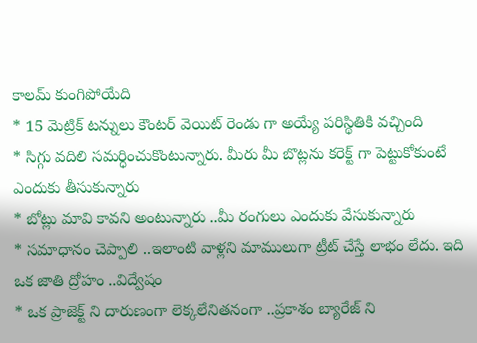కాలమ్ కుంగిపోయేది
* 15 మెట్రిక్ టన్నులు కౌంటర్ వెయిట్ రెండు గా అయ్యే పరిస్థితికి వచ్చింది
* సిగ్గు వదిలి సమర్ధించుకొంటున్నారు. మీరు మీ బొట్లను కరెక్ట్ గా పెట్టుకోకుంటే ఎందుకు తీసుకున్నారు
* బోట్లు మావి కావని అంటున్నారు ..మీ రంగులు ఎందుకు వేసుకున్నారు
* సమాధానం చెప్పాలి ..ఇలాంటి వాళ్లని మాములుగా ట్రీట్ చేస్తే లాభం లేదు. ఇది ఒక జాతి ద్రోహం ..విద్వేషం
* ఒక ప్రాజెక్ట్ ని దారుణంగా లెక్కలేనితనంగా ..ప్రకాశం బ్యారేజ్ ని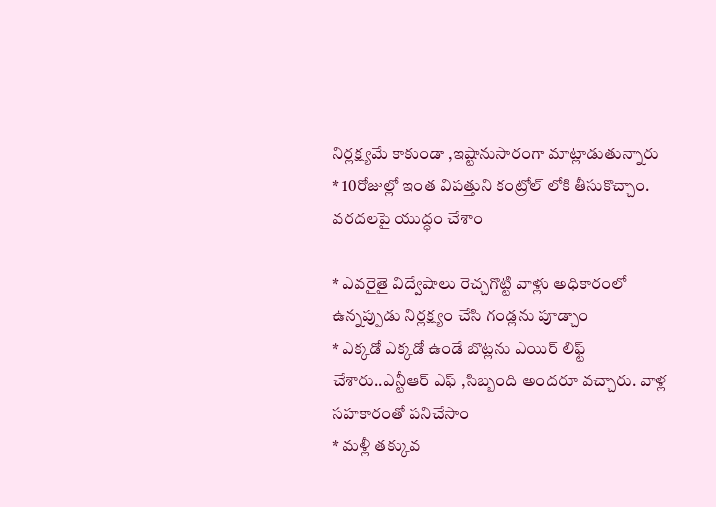నిర్లక్ష్యమే కాకుండా ,ఇష్టానుసారంగా మాట్లాడుతున్నారు
* 10రోజుల్లో ఇంత విపత్తుని కంట్రోల్ లోకి తీసుకొచ్చాం. వరదలపై యుద్ధం చేశాం

* ఎవరైతై విద్వేషాలు రెచ్చగొట్టి వాళ్లు అధికారంలో ఉన్నప్పుడు నిర్లక్ష్యం చేసి గండ్లను పూడ్చాం
* ఎక్కడో ఎక్కడో ఉండే బొట్లను ఎయిర్ లిఫ్ట్ చేశారు..ఎన్టీఆర్ ఎఫ్ ,సిబ్బంది అందరూ వచ్చారు. వాళ్ల సహకారంతో పనిచేసాం
* మళ్లీ తక్కువ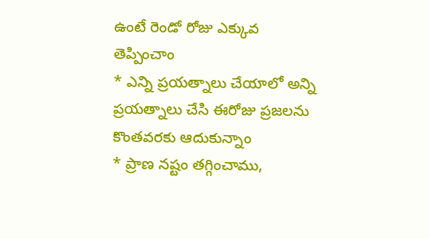ఉంటే రెండో రోజు ఎక్కువ తెప్పించాం
* ఎన్ని ప్రయత్నాలు చేయాలో అన్ని ప్రయత్నాలు చేసి ఈరోజు ప్రజలను కొంతవరకు ఆదుకున్నాం
* ప్రాణ నష్టం తగ్గించాము,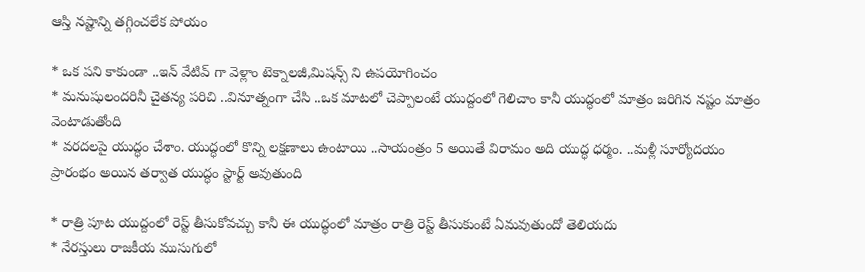ఆస్తి నష్టాన్ని తగ్గించలేక పోయం

* ఒక పని కాకుండా ..ఇన్ వేటివ్ గా వెళ్లాం టెక్నాలజీ,మిషన్స్ ని ఉపయోగించం
* మనుషులందరినీ చైతన్య పరిచి ..వినూత్నంగా చేసి ..ఒక మాటలో చెప్పాలంటే యుద్దంలో గెలిచాం కానీ యుద్ధంలో మాత్రం జరిగిన నష్టం మాత్రం వెంటాడుతోంది
* వరదలపై యుద్ధం చేశాం. యుద్ధంలో కొన్ని లక్షణాలు ఉంటాయి ..సాయంత్రం 5 అయితే విరామం అది యుద్ధ ధర్మం. ..మళ్లీ సూర్యోదయం ప్రారంభం అయిన తర్వాత యుద్ధం స్టార్ట్ అవుతుంది

* రాత్రి పూట యుద్దంలో రెస్ట్ తీసుకోవచ్చు కానీ ఈ యుద్ధంలో మాత్రం రాత్రి రెస్ట్ తీసుకుంటే ఏమవుతుందో తెలియదు
* నేరస్తులు రాజకీయ ముసుగులో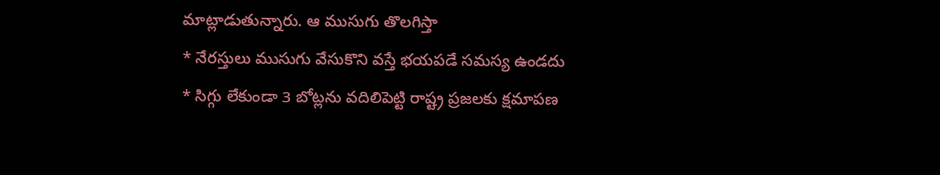మాట్లాడుతున్నారు. ఆ ముసుగు తొలగిస్తా
* నేరస్తులు ముసుగు వేసుకొని వస్తే భయపడే సమస్య ఉండదు
* సిగ్గు లేకుండా 3 బోట్లను వదిలిపెట్టి రాష్ట్ర ప్రజలకు క్షమాపణ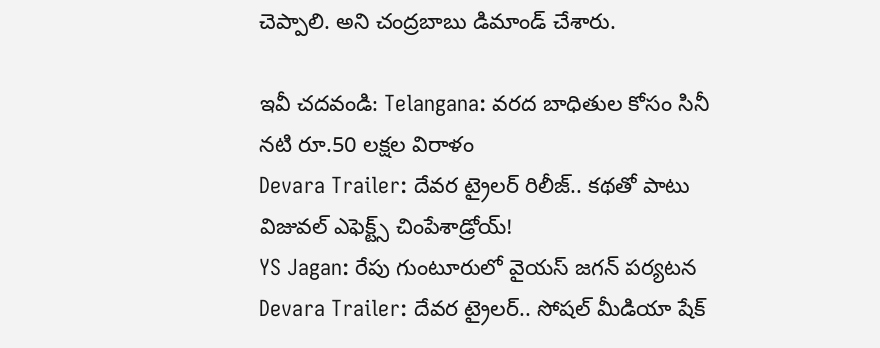చెప్పాలి. అని చంద్రబాబు డిమాండ్ చేశారు.

ఇవీ చదవండి: Telangana: వరద బాధితుల కోసం సినీ నటి రూ.50 లక్షల విరాళం
Devara Trailer: దేవర ట్రైలర్ రిలీజ్.. కథతో పాటు విజువల్ ఎఫెక్ట్స్ చింపేశాడ్రోయ్!
YS Jagan: రేపు గుంటూరులో వైయస్ జగన్ పర్యటన
Devara Trailer: దేవర ట్రైలర్.. సోషల్ మీడియా షేక్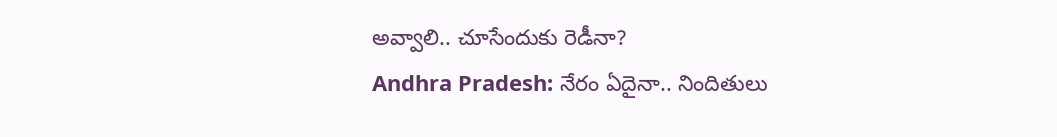అవ్వాలి.. చూసేందుకు రెడీనా?
Andhra Pradesh: నేరం ఏదైనా.. నిందితులు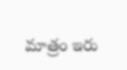మాత్రం ఇరు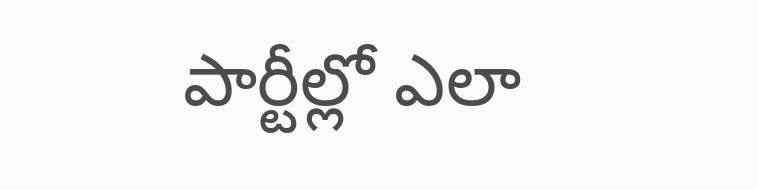పార్టీల్లో ఎలా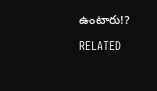ఉంటారు!?

RELATED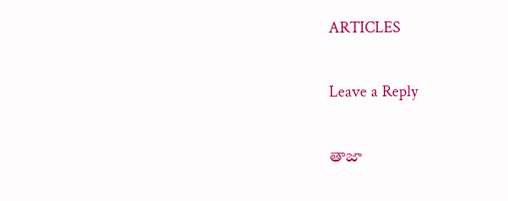ARTICLES

Leave a Reply

తాజా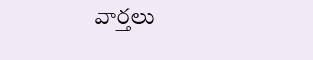వార్తలు